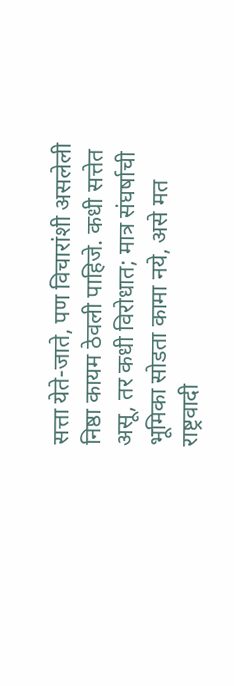सत्ता येते-जाते, पण विचारांशी असलेली निष्ठा कायम ठेवली पाहिजे. कधी सत्तेत असू, तर कधी विरोधात; मात्र संघर्षाची भूमिका सोडता कामा नये, असे मत राष्ट्रवादी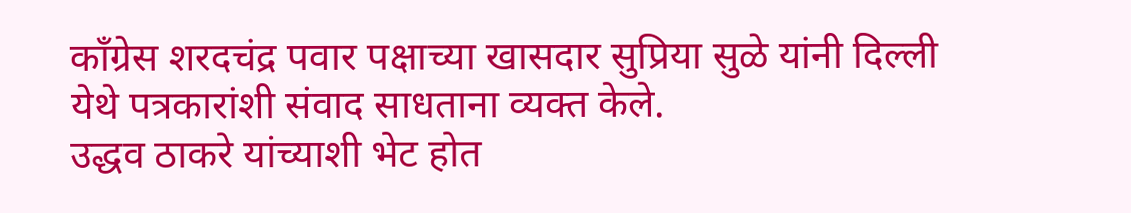काँग्रेस शरदचंद्र पवार पक्षाच्या खासदार सुप्रिया सुळे यांनी दिल्ली येथे पत्रकारांशी संवाद साधताना व्यक्त केले.
उद्धव ठाकरे यांच्याशी भेट होत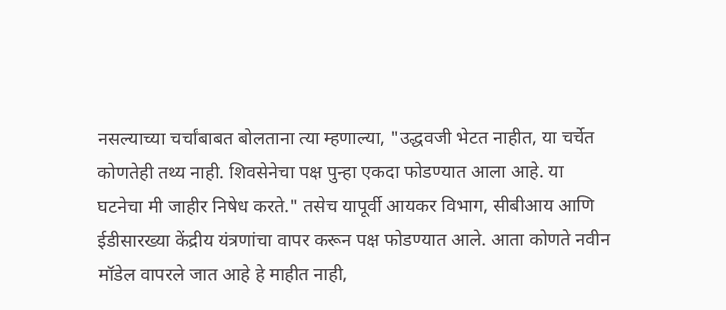नसल्याच्या चर्चांबाबत बोलताना त्या म्हणाल्या, "उद्धवजी भेटत नाहीत, या चर्चेत कोणतेही तथ्य नाही. शिवसेनेचा पक्ष पुन्हा एकदा फोडण्यात आला आहे. या घटनेचा मी जाहीर निषेध करते." तसेच यापूर्वी आयकर विभाग, सीबीआय आणि ईडीसारख्या केंद्रीय यंत्रणांचा वापर करून पक्ष फोडण्यात आले. आता कोणते नवीन मॉडेल वापरले जात आहे हे माहीत नाही,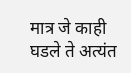मात्र जे काही घडले ते अत्यंत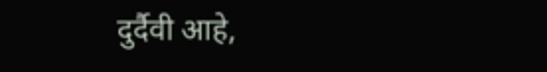दुर्दैवी आहे,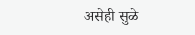असेही सुळे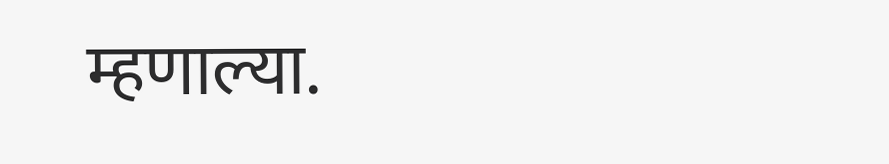म्हणाल्या.